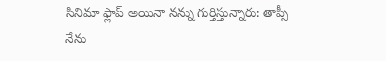సినిమా ఫ్లాప్ అయినా నన్ను గుర్తిస్తున్నారు: తాప్సీ
నేను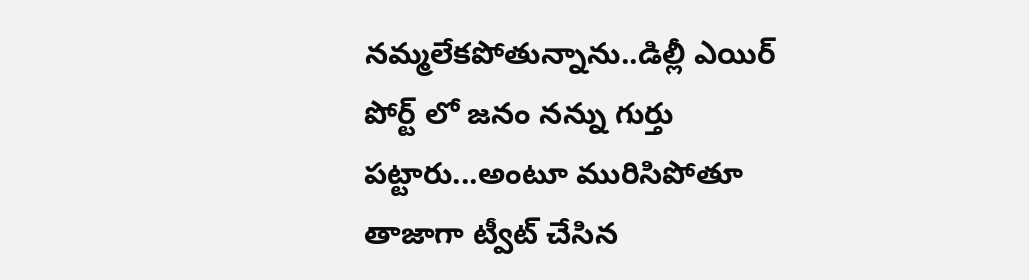నమ్మలేకపోతున్నాను..డిల్లీ ఎయిర్ పోర్ట్ లో జనం నన్ను గుర్తు పట్టారు...అంటూ మురిసిపోతూ తాజాగా ట్వీట్ చేసిన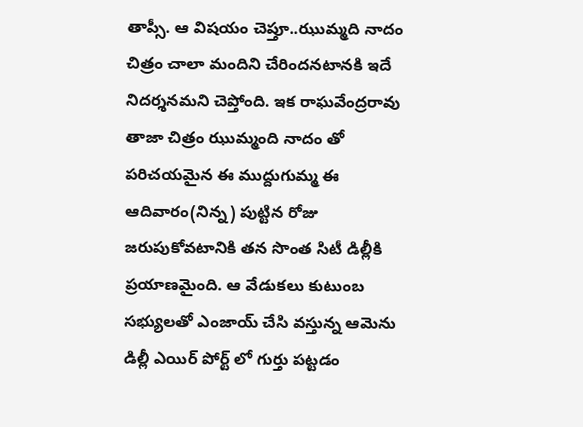తాప్సీ. ఆ విషయం చెప్తూ..ఝుమ్మది నాదం చిత్రం చాలా మందిని చేరిందనటానకి ఇదే నిదర్శనమని చెప్తోంది. ఇక రాఘవేంద్రరావు తాజా చిత్రం ఝుమ్మంది నాదం తో పరిచయమైన ఈ ముద్దుగుమ్మ ఈ ఆదివారం(నిన్న) పుట్టిన రోజు జరుపుకోవటానికి తన సొంత సిటీ డిల్లీకి ప్రయాణమైంది. ఆ వేడుకలు కుటుంబ సభ్యులతో ఎంజాయ్ చేసి వస్తున్న ఆమెను డిల్లీ ఎయిర్ పోర్ట్ లో గుర్తు పట్టడం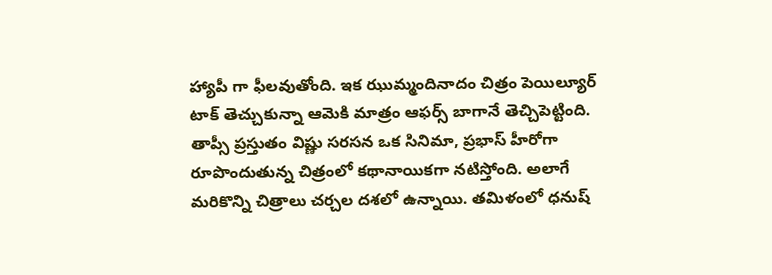హ్యాపీ గా ఫీలవుతోంది. ఇక ఝుమ్మందినాదం చిత్రం పెయిల్యూర్ టాక్ తెచ్చుకున్నా ఆమెకి మాత్రం ఆఫర్స్ బాగానే తెచ్చిపెట్టింది. తాప్సీ ప్రస్తుతం విష్ణు సరసన ఒక సినిమా, ప్రభాస్ హీరోగా రూపొందుతున్న చిత్రంలో కథానాయికగా నటిస్తోంది. అలాగే మరికొన్ని చిత్రాలు చర్చల దశలో ఉన్నాయి. తమిళంలో ధనుష్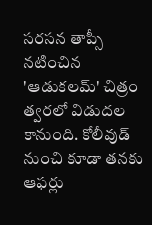సరసన తాప్సీ నటించిన 'ఆడుకలమ్' చిత్రం త్వరలో విడుదల కానుంది. కోలీవుడ్ నుంచి కూడా తనకు ఆఫర్లు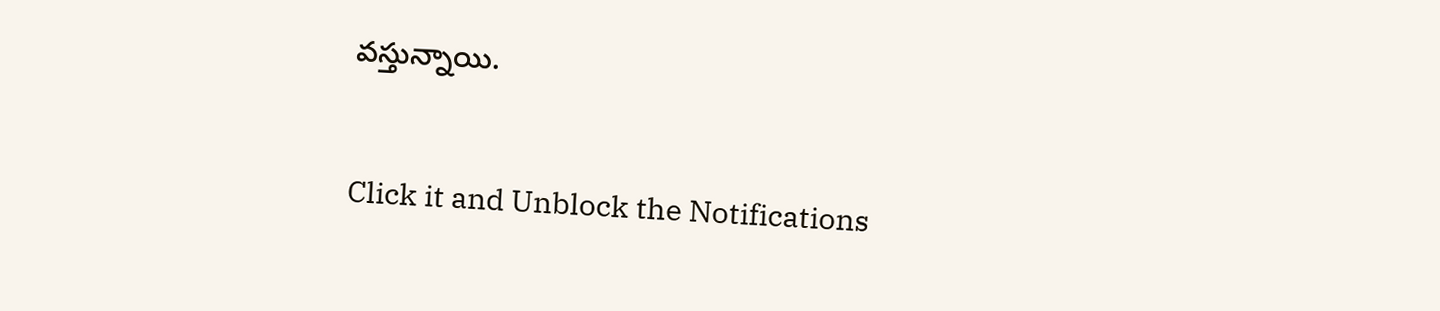వస్తున్నాయి.


Click it and Unblock the Notifications